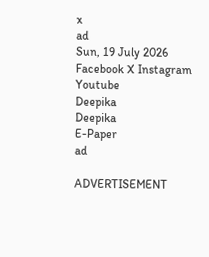x
ad
Sun, 19 July 2026
Facebook X Instagram Youtube
Deepika
Deepika
E-Paper
ad

ADVERTISEMENT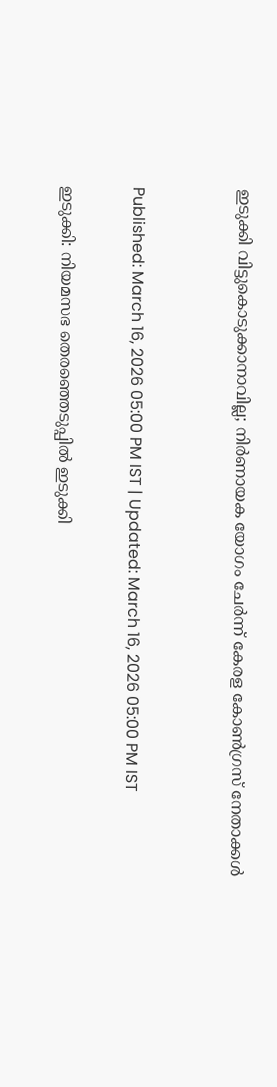ഇടുക്കി വിട്ടുകൊടുക്കാനാവില്ല; നിർണായക യോഗം ചേർന്ന് കേരള കോൺഗ്രസ് നേതാക്കൾ


Published: March 16, 2026 05:00 PM IST | Updated: March 16, 2026 05:00 PM IST

ഇടുക്കി: നിയമസഭ തെരഞ്ഞെടുപ്പിൽ ഇടുക്കി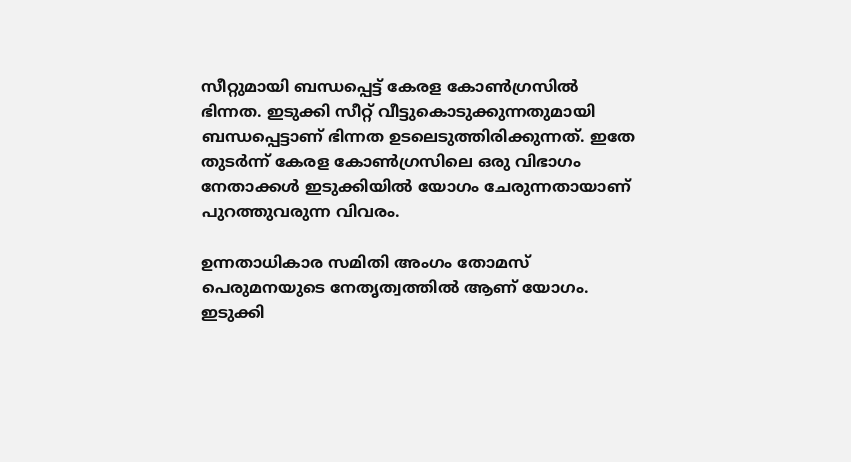സീറ്റുമായി ബന്ധപ്പെട്ട് കേരള കോൺഗ്രസിൽ ഭിന്നത. ഇടുക്കി സീറ്റ് വീട്ടുകൊടുക്കുന്നതുമായി ബന്ധപ്പെട്ടാണ് ഭിന്നത ഉടലെടുത്തിരിക്കുന്നത്. ഇതേ തുടർന്ന് കേരള കോണ്‍ഗ്രസിലെ ഒരു വിഭാഗം നേതാക്കൾ ഇടുക്കിയിൽ യോഗം ചേരുന്നതായാണ് പുറത്തുവരുന്ന വിവരം.

ഉന്നതാധികാര സമിതി അംഗം തോമസ് പെരുമനയുടെ നേതൃത്വത്തിൽ ആണ് യോഗം. ഇടുക്കി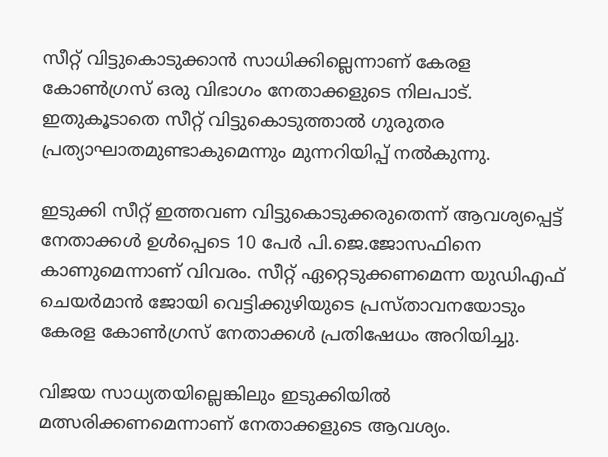സീറ്റ് വിട്ടുകൊടുക്കാൻ സാധിക്കില്ലെന്നാണ് കേരള കോൺഗ്രസ് ഒരു വിഭാഗം നേതാക്കളുടെ നിലപാട്. ഇതുകൂടാതെ സീറ്റ് വിട്ടുകൊടുത്താൽ ഗുരുതര പ്രത്യാഘാതമുണ്ടാകുമെന്നും മുന്നറിയിപ്പ് നൽകുന്നു.

ഇടുക്കി സീറ്റ് ഇത്തവണ വിട്ടുകൊടുക്കരുതെന്ന് ആവശ്യപ്പെട്ട് നേതാക്കൾ ഉൾപ്പെടെ 10 പേർ പി.ജെ.ജോസഫിനെ കാണുമെന്നാണ് വിവരം. സീറ്റ് ഏറ്റെടുക്കണമെന്ന യുഡിഎഫ് ചെയർമാൻ ജോയി വെട്ടിക്കുഴിയുടെ പ്രസ്താവന‍യോടും കേരള കോൺഗ്രസ് നേതാക്കൾ പ്രതിഷേധം അറിയിച്ചു.

വിജയ സാധ്യതയില്ലെങ്കിലും ഇടുക്കിയിൽ മത്സരിക്കണമെന്നാണ് നേതാക്കളുടെ ആവശ്യം.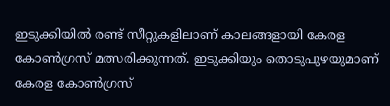ഇടുക്കിയിൽ രണ്ട് സീറ്റുകളിലാണ് കാലങ്ങളായി കേരള കോൺഗ്രസ് മത്സരിക്കുന്നത്. ഇടുക്കിയും തൊടുപുഴയുമാണ് കേരള കോൺഗ്രസ്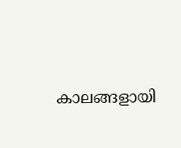കാലങ്ങളായി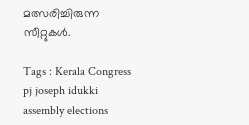മത്സരിച്ചിരുന്ന സീറ്റുകൾ.

Tags : Kerala Congress pj joseph idukki assembly elections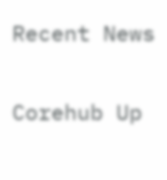Recent News

Corehub Up